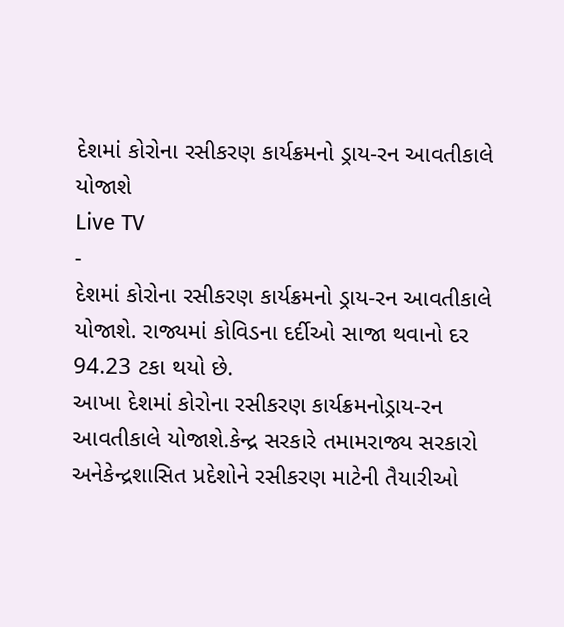દેશમાં કોરોના રસીકરણ કાર્યક્રમનો ડ્રાય-રન આવતીકાલે યોજાશે
Live TV
-
દેશમાં કોરોના રસીકરણ કાર્યક્રમનો ડ્રાય-રન આવતીકાલે યોજાશે. રાજ્યમાં કોવિડના દર્દીઓ સાજા થવાનો દર 94.23 ટકા થયો છે.
આખા દેશમાં કોરોના રસીકરણ કાર્યક્રમનોડ્રાય-રન આવતીકાલે યોજાશે.કેન્દ્ર સરકારે તમામરાજ્ય સરકારો અનેકેન્દ્રશાસિત પ્રદેશોને રસીકરણ માટેની તૈયારીઓ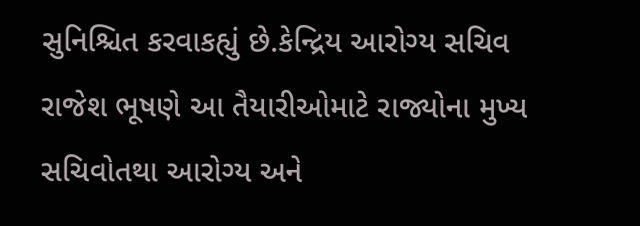સુનિશ્ચિત કરવાકહ્યું છે.કેન્દ્રિય આરોગ્ય સચિવ રાજેશ ભૂષણે આ તૈયારીઓમાટે રાજ્યોના મુખ્ય સચિવોતથા આરોગ્ય અને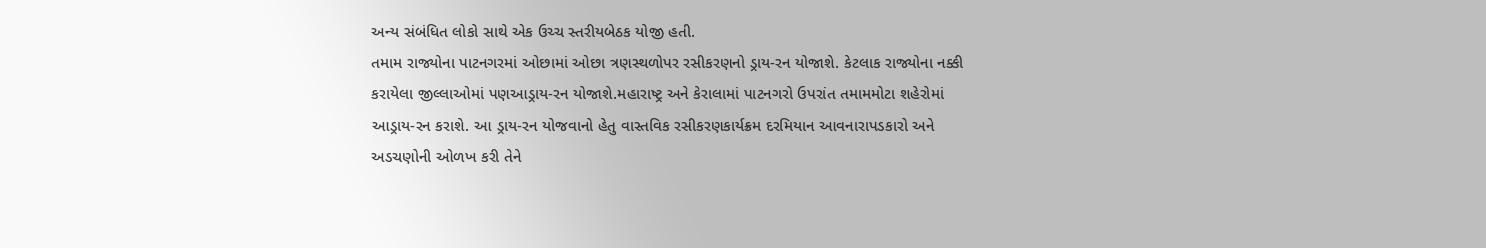અન્ય સંબંધિત લોકો સાથે એક ઉચ્ચ સ્તરીયબેઠક યોજી હતી.
તમામ રાજ્યોના પાટનગરમાં ઓછામાં ઓછા ત્રણસ્થળોપર રસીકરણનો ડ્રાય-રન યોજાશે. કેટલાક રાજ્યોના નક્કી કરાયેલા જીલ્લાઓમાં પણઆડ્રાય-રન યોજાશે.મહારાષ્ટ્ર અને કેરાલામાં પાટનગરો ઉપરાંત તમામમોટા શહેરોમાં આડ્રાય-રન કરાશે. આ ડ્રાય-રન યોજવાનો હેતુ વાસ્તવિક રસીકરણકાર્યક્રમ દરમિયાન આવનારાપડકારો અને અડચણોની ઓળખ કરી તેને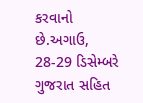કરવાનો છે.અગાઉ, 28-29 ડિસેમ્બરે ગુજરાત સહિત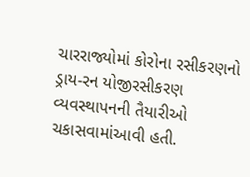ચારરાજ્યોમાં કોરોના રસીકરણનો ડ્રાય-રન યોજીરસીકરણ વ્યવસ્થાપનની તૈયારીઓ ચકાસવામાંઆવી હતી.